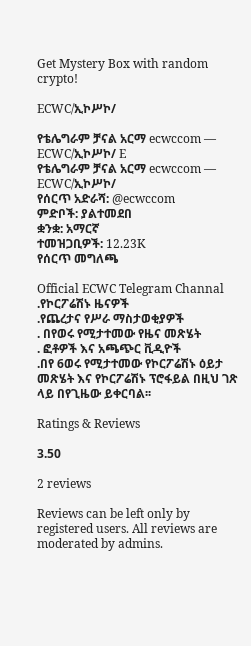Get Mystery Box with random crypto!

ECWC/ኢኮሥኮ/

የቴሌግራም ቻናል አርማ ecwccom — ECWC/ኢኮሥኮ/ E
የቴሌግራም ቻናል አርማ ecwccom — ECWC/ኢኮሥኮ/
የሰርጥ አድራሻ: @ecwccom
ምድቦች: ያልተመደበ
ቋንቋ: አማርኛ
ተመዝጋቢዎች: 12.23K
የሰርጥ መግለጫ

Official ECWC Telegram Channal
.የኮርፖሬሽኑ ዜናዎች
.የጨረታና የሥራ ማስታወቂያዎች
. በየወሩ የሚታተመው የዜና መጽሄት
. ፎቶዎች እና አጫጭር ቪዲዮች
.በየ 6ወሩ የሚታተመው የኮርፖሬሽኑ ዕይታ መጽሄት እና የኮርፖሬሽኑ ፕሮፋይል በዚህ ገጽ ላይ በየጊዜው ይቀርባል፡፡

Ratings & Reviews

3.50

2 reviews

Reviews can be left only by registered users. All reviews are moderated by admins.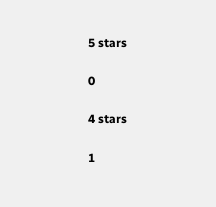5 stars

0

4 stars

1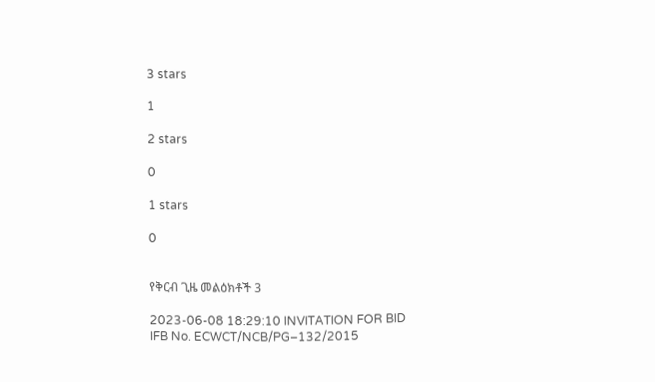3 stars

1

2 stars

0

1 stars

0


የቅርብ ጊዜ መልዕክቶች 3

2023-06-08 18:29:10 INVITATION FOR BID
IFB No. ECWCT/NCB/PG–132/2015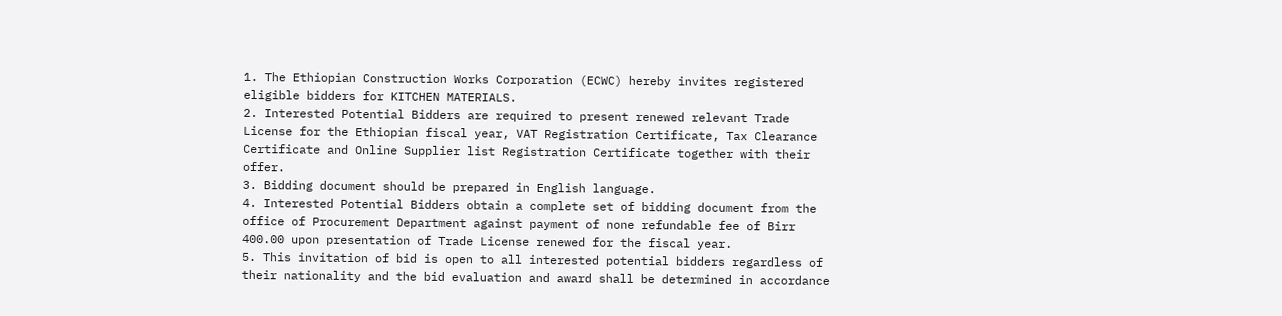1. The Ethiopian Construction Works Corporation (ECWC) hereby invites registered eligible bidders for KITCHEN MATERIALS.
2. Interested Potential Bidders are required to present renewed relevant Trade License for the Ethiopian fiscal year, VAT Registration Certificate, Tax Clearance Certificate and Online Supplier list Registration Certificate together with their offer.
3. Bidding document should be prepared in English language.
4. Interested Potential Bidders obtain a complete set of bidding document from the office of Procurement Department against payment of none refundable fee of Birr 400.00 upon presentation of Trade License renewed for the fiscal year.
5. This invitation of bid is open to all interested potential bidders regardless of their nationality and the bid evaluation and award shall be determined in accordance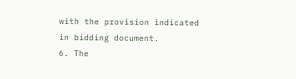with the provision indicated in bidding document.
6. The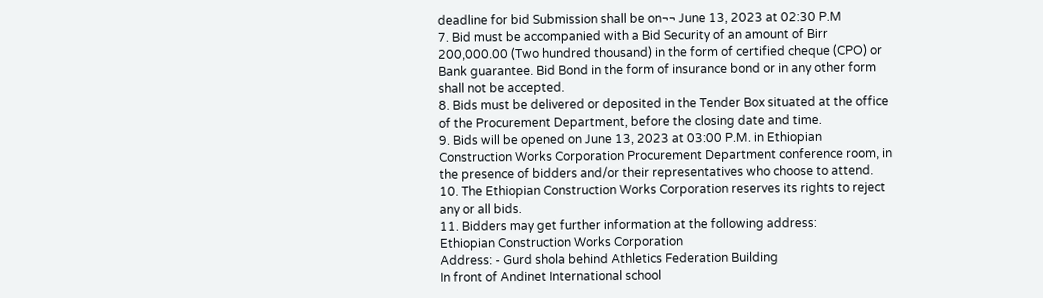deadline for bid Submission shall be on¬¬ June 13, 2023 at 02:30 P.M
7. Bid must be accompanied with a Bid Security of an amount of Birr 200,000.00 (Two hundred thousand) in the form of certified cheque (CPO) or Bank guarantee. Bid Bond in the form of insurance bond or in any other form shall not be accepted.
8. Bids must be delivered or deposited in the Tender Box situated at the office of the Procurement Department, before the closing date and time.
9. Bids will be opened on June 13, 2023 at 03:00 P.M. in Ethiopian Construction Works Corporation Procurement Department conference room, in the presence of bidders and/or their representatives who choose to attend.
10. The Ethiopian Construction Works Corporation reserves its rights to reject any or all bids.
11. Bidders may get further information at the following address:
Ethiopian Construction Works Corporation
Address: - Gurd shola behind Athletics Federation Building
In front of Andinet International school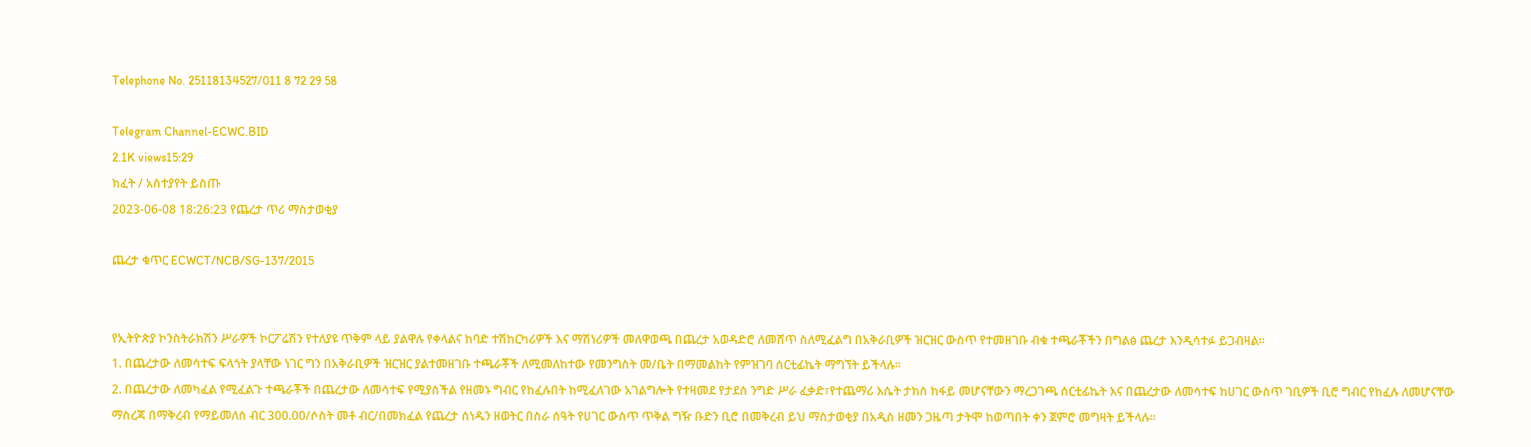Telephone No. 25118134527/011 8 72 29 58

Telegram Channel-ECWC.BID
2.1K views15:29
ክፈት / አስተያየት ይስጡ
2023-06-08 18:26:23 የጨረታ ጥሪ ማስታወቂያ

ጨረታ ቁጥር ECWCT/NCB/SG-137/2015


የኢትዮጵያ ኮንስትራክሽን ሥራዎች ኮርፖሬሽን የተለያዩ ጥቅም ላይ ያልዋሉ የቀላልና ከባድ ተሽከርካሪዎች እና ማሽነሪዎች መለዋወጫ በጨረታ አወዳድሮ ለመሸጥ ስለሚፈልግ በአቅራቢዎች ዝርዝር ውስጥ የተመዘገቡ ብቁ ተጫራቾችን በግልፅ ጨረታ እንዲሳተፉ ይጋብዛል፡፡
1. በጨረታው ለመሳተፍ ፍላጎት ያላቸው ነገር ግን በአቅራቢዎች ዝርዝር ያልተመዘገቡ ተጫራቾች ለሚመለከተው የመንግስት መ/ቤት በማመልከት የምዝገባ ሰርቲፊኬት ማግኘት ይችላሉ፡፡
2. በጨረታው ለመካፈል የሚፈልጉ ተጫራቾች በጨረታው ለመሳተፍ የሚያስችል የዘመኑ ግብር የከፈሉበት ከሚፈለገው አገልግሎት የተዛመደ የታደሰ ንግድ ሥራ ፈቃድ፣የተጨማሪ እሴት ታክስ ከፋይ መሆናቸውን ማረጋገጫ ሰርቲፊኬት እና በጨረታው ለመሳተፍ ከሀገር ውስጥ ገቢዎች ቢሮ ግብር የከፈሉ ለመሆናቸው ማስረጃ በማቅረብ የማይመለስ ብር 300.00/ሶስት መቶ ብር/በመክፈል የጨረታ ሰነዱን ዘወትር በስራ ሰዓት የሀገር ውስጥ ጥቅል ግዥ ቡድን ቢሮ በመቅረብ ይህ ማስታወቂያ በአዲስ ዘመን ጋዜጣ ታትሞ ከወጣበት ቀን ጀምሮ መግዛት ይችላሉ፡፡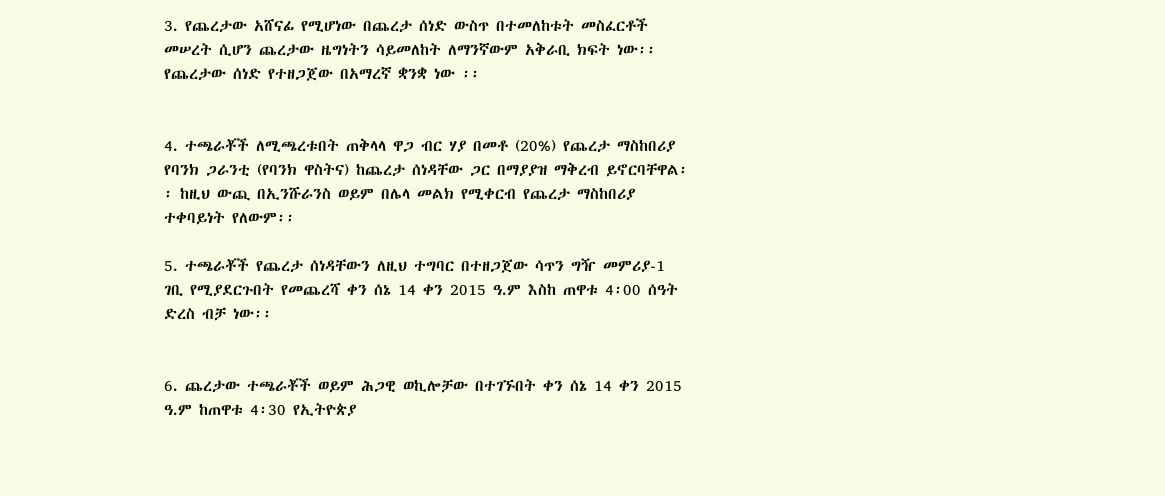3. የጨረታው አሸናፊ የሚሆነው በጨረታ ሰነድ ውስጥ በተመለከቱት መስፈርቶች መሠረት ሲሆን ጨረታው ዜግነትን ሳይመለከት ለማንኛውም አቅራቢ ክፍት ነው፡፡ የጨረታው ሰነድ የተዘጋጀው በአማረኛ ቋንቋ ነው ፡፡


4. ተጫራቾች ለሚጫረቱበት ጠቅላላ ዋጋ ብር ሃያ በመቶ (20%) የጨረታ ማስከበሪያ የባንክ ጋራንቲ (የባንክ ዋስትና) ከጨረታ ሰነዳቸው ጋር በማያያዝ ማቅረብ ይኖርባቸዋል፡፡ ከዚህ ውጪ በኢንሹራንስ ወይም በሌላ መልክ የሚቀርብ የጨረታ ማስከበሪያ ተቀባይነት የለውም፡፡

5. ተጫራቾች የጨረታ ሰነዳቸውን ለዚህ ተግባር በተዘጋጀው ሳጥን ግዥ መምሪያ-1 ገቢ የሚያደርጉበት የመጨረሻ ቀን ሰኔ 14 ቀን 2015 ዓ.ም እስከ ጠዋቱ 4፡00 ሰዓት ድረስ ብቻ ነው፡፡


6. ጨረታው ተጫራቾች ወይም ሕጋዊ ወኪሎቻው በተገኙበት ቀን ሰኔ 14 ቀን 2015 ዓ.ም ከጠዋቱ 4፡30 የኢትዮጵያ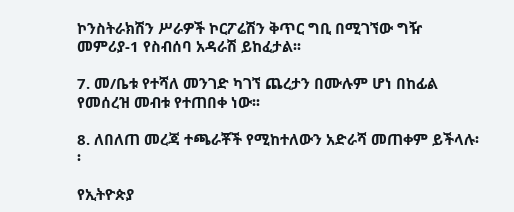ኮንስትራክሽን ሥራዎች ኮርፖሬሽን ቅጥር ግቢ በሚገኘው ግዥ መምሪያ-1 የስብሰባ አዳራሽ ይከፈታል፡፡

7. መ/ቤቱ የተሻለ መንገድ ካገኘ ጨረታን በሙሉም ሆነ በከፊል የመሰረዝ መብቱ የተጠበቀ ነው፡፡

8. ለበለጠ መረጃ ተጫራቾች የሚከተለውን አድራሻ መጠቀም ይችላሉ፡፡

የኢትዮጵያ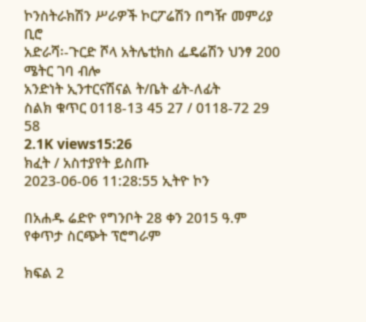ኮንስትራክሽን ሥራዎች ኮርፖሬሽን በግዥ መምሪያ ቢሮ
አድራሻ፡-ጉርድ ሾላ አትሌቲክስ ፌዴሬሽን ህንፃ 200 ሜትር ገባ ብሎ
አንድነት ኢንተርናሽናል ት/ቤት ፊት-ለፊት
ስልክ ቁጥር 0118-13 45 27 / 0118-72 29 58
2.1K views15:26
ክፈት / አስተያየት ይስጡ
2023-06-06 11:28:55 ኢትዮ ኮን

በአሐዱ ሬድዮ የግንቦት 28 ቀን 2015 ዓ.ም የቀጥታ ስርጭት ፕሮግራም

ክፍል 2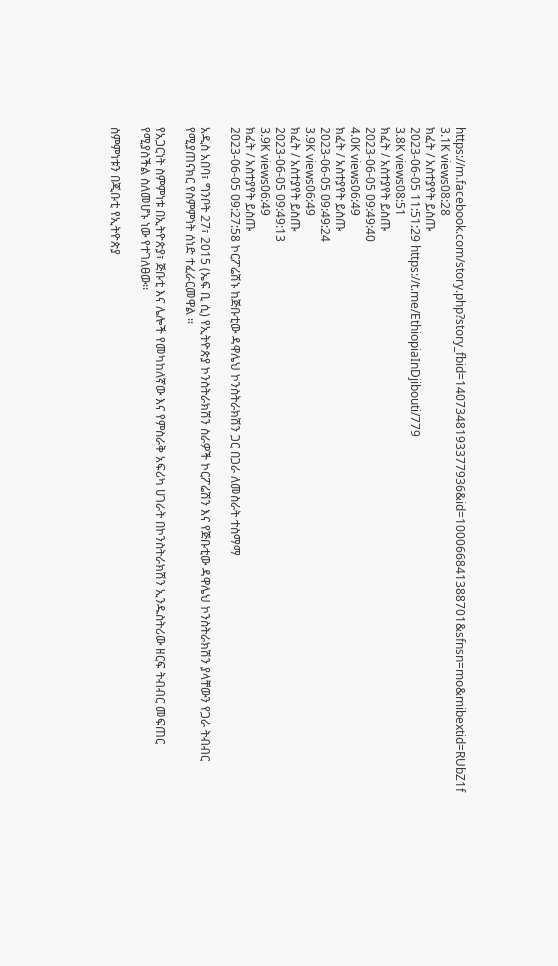https://m.facebook.com/story.php?story_fbid=1407348193377936&id=100066841388701&sfnsn=mo&mibextid=RUbZ1f
3.1K views08:28
ክፈት / አስተያየት ይስጡ
2023-06-05 11:51:29 https://t.me/EthiopiaInDjibouti/779
3.8K views08:51
ክፈት / አስተያየት ይስጡ
2023-06-05 09:49:40
4.0K views06:49
ክፈት / አስተያየት ይስጡ
2023-06-05 09:49:24
3.9K views06:49
ክፈት / አስተያየት ይስጡ
2023-06-05 09:49:13
3.9K views06:49
ክፈት / አስተያየት ይስጡ
2023-06-05 09:27:58 ኮርፖሬሽኑ ከጅቡቲው ዳዋሌህ ኮንስትራክሽን ጋር በጋራ ለመስራት ተስማማ

አዲስ አበባ፣ ግንቦት 27፣ 2015 (ኤፍ ቢ ሲ) የኢትዮጵያ ኮንስትራክሽን ስራዎች ኮርፖሬሽን እና የጅቡቲው ዳዋሌህ ኮንስትራክሽን ያላቸውን የጋራ ትብብር የሚያጠናክር የስምምነት ሰነድ ተፈራርመዋል ፡፡

የአጋርነት ስምምነቱ በኢትዮጵያ፣ ጅቡቲ እና ሌሎች የመካከለኛው እና የምስራቅ አፍሪካ ሀገራት በኮንስትራክሽን ኢንዱስትሪው ዘርፍ ትብብር መፍጠር የሚያስችል ስለመሆኑ ነው የተገለፀው፡፡

ስምምነቱን በጂቡቲ የኢትዮጵያ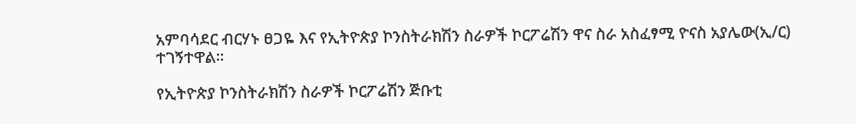አምባሳደር ብርሃኑ ፀጋዬ እና የኢትዮጵያ ኮንስትራክሽን ስራዎች ኮርፖሬሽን ዋና ስራ አስፈፃሚ ዮናስ አያሌው(ኢ/ር) ተገኝተዋል፡፡

የኢትዮጵያ ኮንስትራክሽን ስራዎች ኮርፖሬሽን ጅቡቲ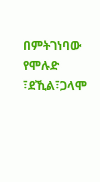በምትገነባው የሞሉድ ፣ደኺል፣ጋላሞ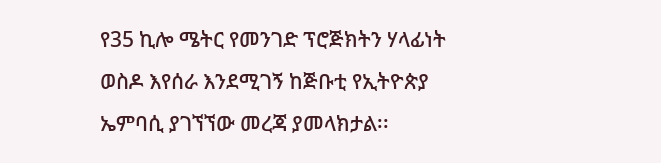የ35 ኪሎ ሜትር የመንገድ ፕሮጅክትን ሃላፊነት ወስዶ እየሰራ እንደሚገኝ ከጅቡቲ የኢትዮጵያ ኤምባሲ ያገኘኘው መረጃ ያመላክታል፡፡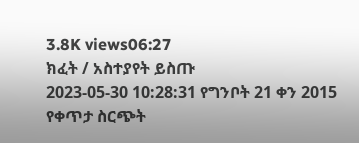3.8K views06:27
ክፈት / አስተያየት ይስጡ
2023-05-30 10:28:31 የግንቦት 21 ቀን 2015 የቀጥታ ስርጭት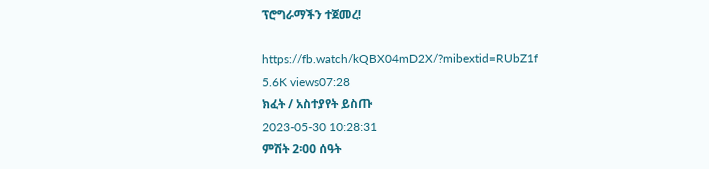ፕሮግራማችን ተጀመረ!

https://fb.watch/kQBX04mD2X/?mibextid=RUbZ1f
5.6K views07:28
ክፈት / አስተያየት ይስጡ
2023-05-30 10:28:31
ምሽት 2፡00 ሰዓት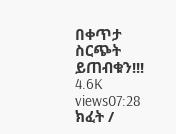በቀጥታ ስርጭት ይጠብቁን!!!
4.6K views07:28
ክፈት /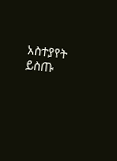አስተያየት ይስጡ